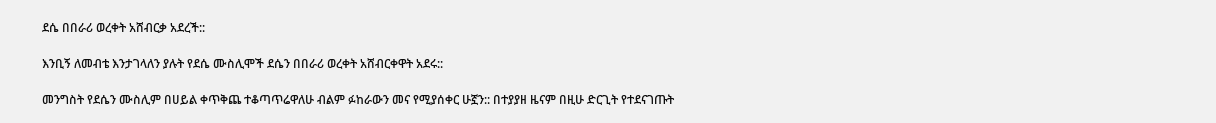ደሴ በበራሪ ወረቀት አሸብርቃ አደረች::

እንቢኝ ለመብቴ እንታገላለን ያሉት የደሴ ሙስሊሞች ደሴን በበራሪ ወረቀት አሸብርቀዋት አደሩ::

መንግስት የደሴን ሙስሊም በሀይል ቀጥቅጨ ተቆጣጥሬዋለሁ ብልም ፉከራውን መና የሚያሰቀር ሁኟን:: በተያያዘ ዜናም በዚሁ ድርጊት የተደናገጡት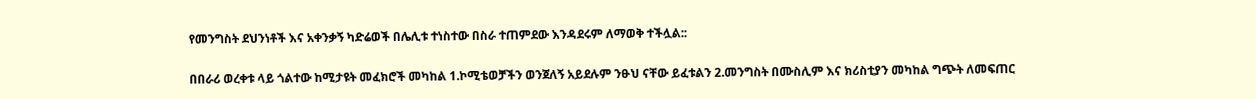የመንግስት ደህንነቶች እና አቀንቃኝ ካድሬወች በሌሊቱ ተነስተው በስራ ተጠምደው እንዳደሩም ለማወቅ ተችሏል::

በበራሪ ወረቀቱ ላይ ጎልተው ከሚታዩት መፈክሮች መካከል 1.ኮሚቴወቻችን ወንጀለኝ አይደሉም ንፁህ ናቸው ይፈቱልን 2.መንግስት በሙስሊም እና ክሪስቲያን መካከል ግጭት ለመፍጠር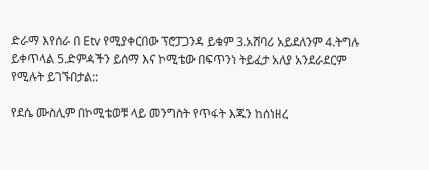ድራማ እየሰራ በ Etv የሚያቀርበው ፕሮፓጋንዳ ይቁም 3.አሸባሪ አይደለንም 4.ትግሉ ይቀጥላል 5.ድምዻችን ይሰማ እና ኮሚቴው በፍጥንነ ትይፈታ አለያ አንደራደርም የሚሉት ይገኙበታል::

የደሴ ሙስሊም በኮሚቴወቹ ላይ መንግስት የጥፋት እጁን ከሰነዘረ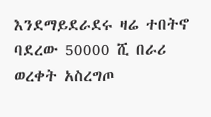እንደማይደራደሩ ዛሬ ተበትኖ ባደረው 50000 ሺ በራሪ ወረቀት አስረግጦ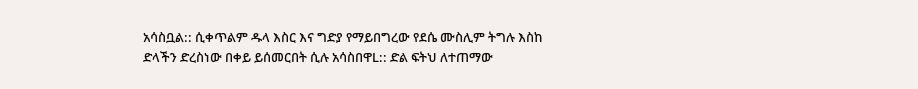አሳስቧል:: ሲቀጥልም ዱላ እስር እና ግድያ የማይበግረው የደሴ ሙስሊም ትግሉ እስከ ድላችን ድረስነው በቀይ ይሰመርበት ሲሉ አሳስበዋL:: ድል ፍትህ ለተጠማው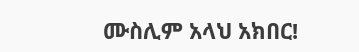ሙስሊም አላህ አክበር!